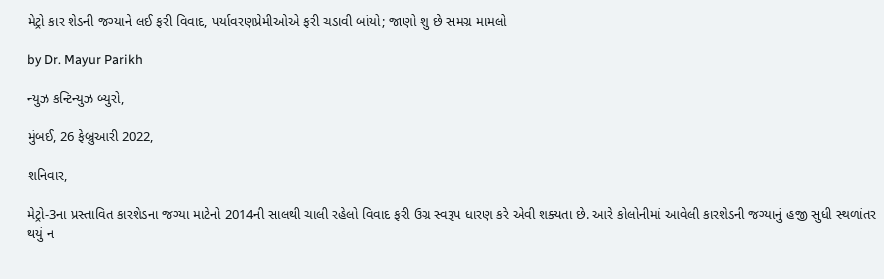મેટ્રો કાર શેડની જગ્યાને લઈ ફરી વિવાદ, પર્યાવરણપ્રેમીઓએ ફરી ચડાવી બાંયો; જાણો શુ છે સમગ્ર મામલો

by Dr. Mayur Parikh

ન્યુઝ કન્ટિન્યુઝ બ્યુરો,

મુંબઈ, 26 ફેબ્રુઆરી 2022,

શનિવાર,

મેટ્રો-3ના પ્રસ્તાવિત કારશેડના જગ્યા માટેનો 2014ની સાલથી ચાલી રહેલો વિવાદ ફરી ઉગ્ર સ્વરૂપ ધારણ કરે એવી શક્યતા છે. આરે કોલોનીમાં આવેલી કારશેડની જગ્યાનું હજી સુધી સ્થળાંતર થયું ન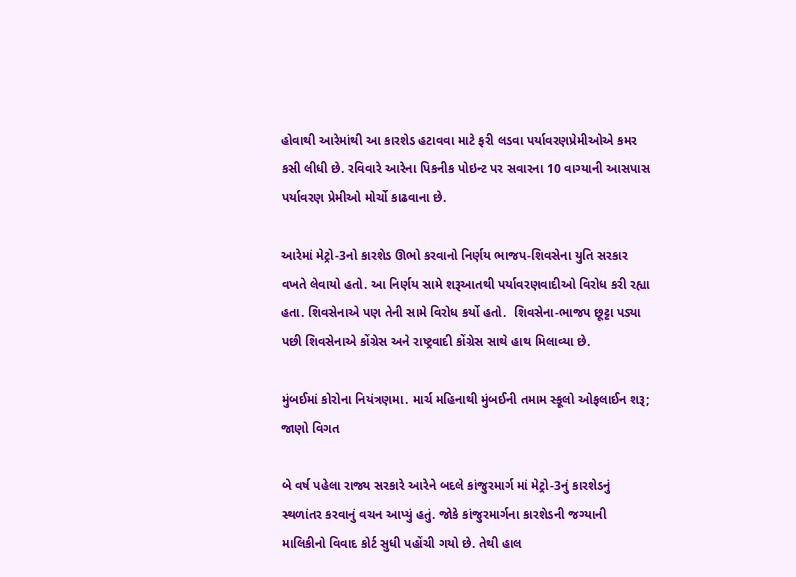હોવાથી આરેમાંથી આ કારશેડ હટાવવા માટે ફરી લડવા પર્યાવરણપ્રેમીઓએ કમર કસી લીધી છે. રવિવારે આરેના પિકનીક પોઇન્ટ પર સવારના 10 વાગ્યાની આસપાસ પર્યાવરણ પ્રેમીઓ મોર્ચો કાઢવાના છે.

આરેમાં મેટ્રો-3નો કારશેડ ઊભો કરવાનો નિર્ણય ભાજપ-શિવસેના યુતિ સરકાર વખતે લેવાયો હતો. આ નિર્ણય સામે શરૂઆતથી પર્યાવરણવાદીઓ વિરોધ કરી રહ્યા હતા. શિવસેનાએ પણ તેની સામે વિરોધ કર્યો હતો.  શિવસેના-ભાજપ છૂટ્ટા પડ્યા પછી શિવસેનાએ કોંગ્રેસ અને રાષ્ટ્રવાદી કોંગ્રેસ સાથે હાથ મિલાવ્યા છે.

મુંબઈમાં કોરોના નિયંત્રણમા. માર્ચ મહિનાથી મુંબઈની તમામ સ્કૂલો ઓફલાઈન શરૂ; જાણો વિગત

બે વર્ષ પહેલા રાજ્ય સરકારે આરેને બદલે કાંજુરમાર્ગ માં મેટ્રો-3નું કારશેડનું સ્થળાંતર કરવાનું વચન આપ્યું હતું. જોકે કાંજુરમાર્ગના કારશેડની જગ્યાની માલિકીનો વિવાદ કોર્ટ સુધી પહોંચી ગયો છે. તેથી હાલ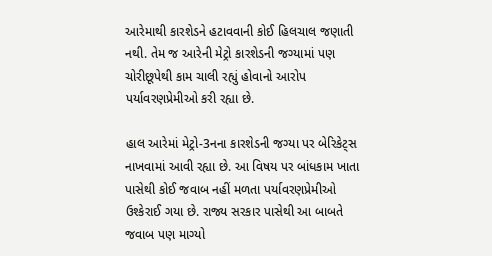આરેમાથી કારશેડને હટાવવાની કોઈ હિલચાલ જણાતી નથી. તેમ જ આરેની મેટ્રો કારશેડની જગ્યામાં પણ ચોરીછૂપેથી કામ ચાલી રહ્યું હોવાનો આરોપ પર્યાવરણપ્રેમીઓ કરી રહ્યા છે.

હાલ આરેમાં મેટ્રો-3નના કારશેડની જગ્યા પર બેરિકેટ્સ નાખવામાં આવી રહ્યા છે. આ વિષય પર બાંધકામ ખાતા પાસેથી કોઈ જવાબ નહીં મળતા પર્યાવરણપ્રેમીઓ ઉશ્કેરાઈ ગયા છે. રાજ્ય સરકાર પાસેથી આ બાબતે જવાબ પણ માગ્યો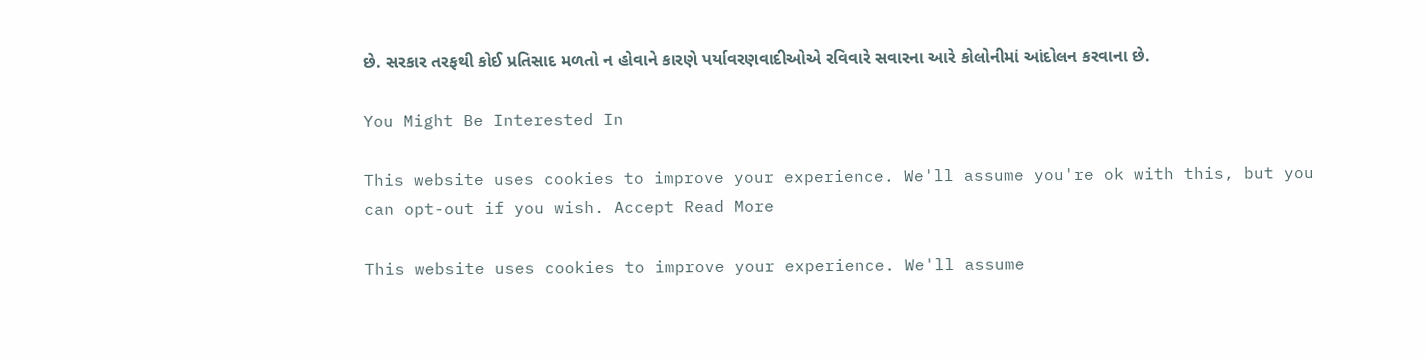છે. સરકાર તરફથી કોઈ પ્રતિસાદ મળતો ન હોવાને કારણે પર્યાવરણવાદીઓએ રવિવારે સવારના આરે કોલોનીમાં આંદોલન કરવાના છે.

You Might Be Interested In

This website uses cookies to improve your experience. We'll assume you're ok with this, but you can opt-out if you wish. Accept Read More

This website uses cookies to improve your experience. We'll assume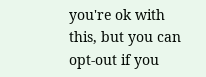you're ok with this, but you can opt-out if you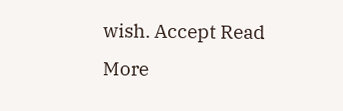wish. Accept Read More